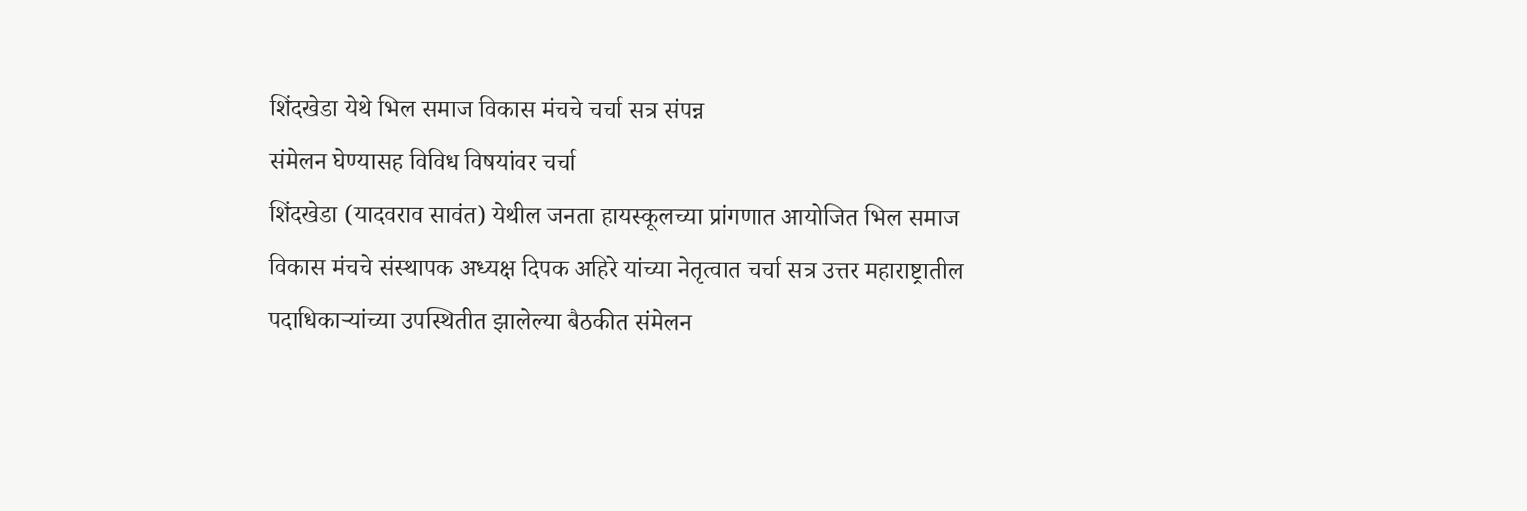शिंदखेडा येथे भिल समाज विकास मंचचे चर्चा सत्र संपन्न
संमेलन घेण्यासह विविध विषयांवर चर्चा
शिंदखेडा (यादवराव सावंत) येथील जनता हायस्कूलच्या प्रांगणात आयोजित भिल समाज विकास मंचचे संस्थापक अध्यक्ष दिपक अहिरे यांच्या नेतृत्वात चर्चा सत्र उत्तर महाराष्ट्रातील पदाधिकाऱ्यांच्या उपस्थितीत झालेल्या बैठकीत संमेलन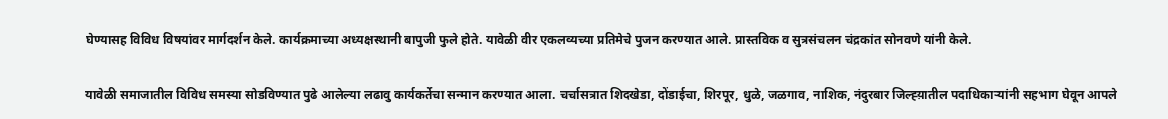घेण्यासह विविध विषयांवर मार्गदर्शन केले. कार्यक्रमाच्या अध्यक्षस्थानी बापुजी फुले होते. यावेळी वीर एकलव्यच्या प्रतिमेचे पुजन करण्यात आले. प्रास्तविक व सुत्रसंचलन चंद्रकांत सोनवणे यांनी केले.

यावेळी समाजातील विविध समस्या सोडविण्यात पुढे आलेल्या लढावु कार्यकर्तेचा सन्मान करण्यात आला. चर्चासत्रात शिदखेडा, दोंडाईचा, शिरपूर, धुळे, जळगाव, नाशिक, नंदुरबार जिल्ह्य़ातील पदाधिकाऱ्यांनी सहभाग घेवून आपले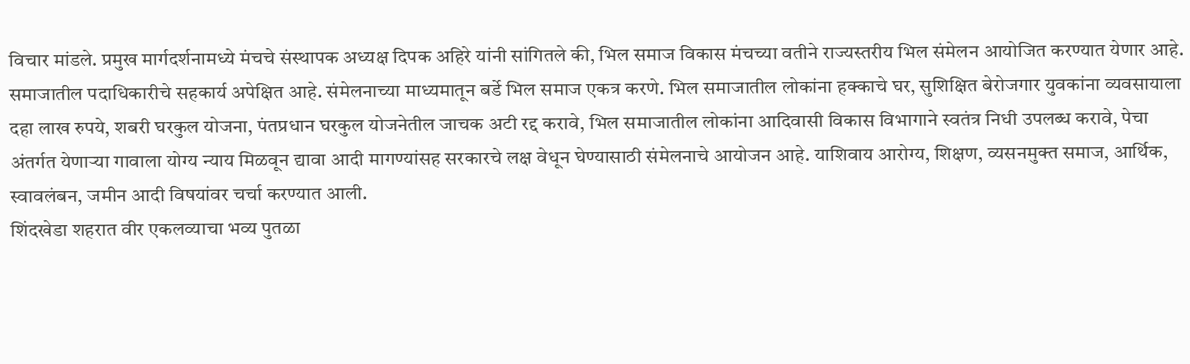विचार मांडले. प्रमुख मार्गदर्शनामध्ये मंचचे संस्थापक अध्यक्ष दिपक अहिरे यांनी सांगितले की, भिल समाज विकास मंचच्या वतीने राज्यस्तरीय भिल संमेलन आयोजित करण्यात येणार आहे. समाजातील पदाधिकारीचे सहकार्य अपेक्षित आहे. संमेलनाच्या माध्यमातून बर्डे भिल समाज एकत्र करणे. भिल समाजातील लोकांना हक्काचे घर, सुशिक्षित बेरोजगार युवकांना व्यवसायाला दहा लाख रुपये, शबरी घरकुल योजना, पंतप्रधान घरकुल योजनेतील जाचक अटी रद्द करावे, भिल समाजातील लोकांना आदिवासी विकास विभागाने स्वतंत्र निधी उपलब्ध करावे, पेचा अंतर्गत येणाऱ्या गावाला योग्य न्याय मिळवून द्यावा आदी मागण्यांसह सरकारचे लक्ष वेधून घेण्यासाठी संमेलनाचे आयोजन आहे. याशिवाय आरोग्य, शिक्षण, व्यसनमुक्त समाज, आर्थिक, स्वावलंबन, जमीन आदी विषयांवर चर्चा करण्यात आली.
शिंदखेडा शहरात वीर एकलव्याचा भव्य पुतळा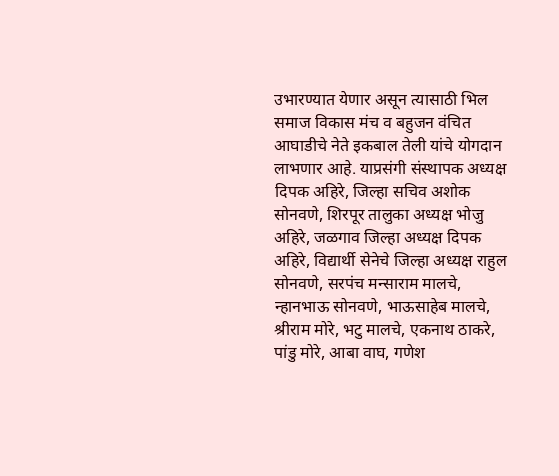उभारण्यात येणार असून त्यासाठी भिल समाज विकास मंच व बहुजन वंचित आघाडीचे नेते इकबाल तेली यांचे योगदान लाभणार आहे. याप्रसंगी संस्थापक अध्यक्ष दिपक अहिरे, जिल्हा सचिव अशोक सोनवणे, शिरपूर तालुका अध्यक्ष भोजु अहिरे, जळगाव जिल्हा अध्यक्ष दिपक अहिरे, विद्यार्थी सेनेचे जिल्हा अध्यक्ष राहुल सोनवणे, सरपंच मन्साराम मालचे, न्हानभाऊ सोनवणे, भाऊसाहेब मालचे, श्रीराम मोरे, भटु मालचे, एकनाथ ठाकरे, पांडु मोरे, आबा वाघ, गणेश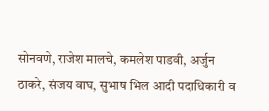सोनवणे, राजेश मालचे, कमलेश पाडवी, अर्जुन ठाकरे, संजय वाघ, सुभाष भिल आदी पदाधिकारी व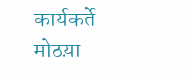कार्यकर्ते मोठय़ा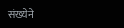संख्येने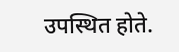उपस्थित होते.